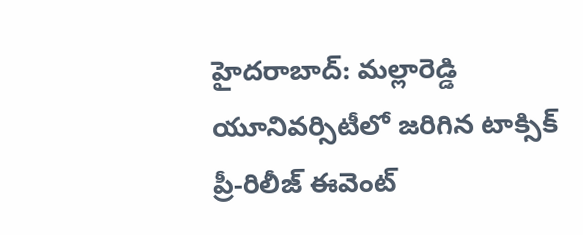హైదరాబాద్: మల్లారెడ్డి యూనివర్సిటీలో జరిగిన టాక్సిక్ ప్రీ-రిలీజ్ ఈవెంట్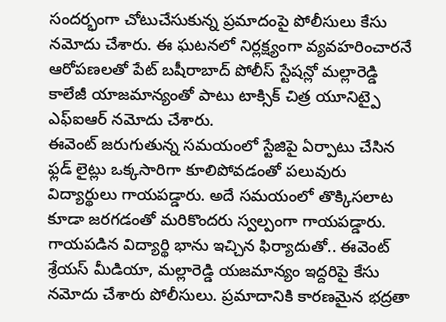సందర్భంగా చోటుచేసుకున్న ప్రమాదంపై పోలీసులు కేసు నమోదు చేశారు. ఈ ఘటనలో నిర్లక్ష్యంగా వ్యవహరించారనే ఆరోపణలతో పేట్ బషీరాబాద్ పోలీస్ స్టేషన్లో మల్లారెడ్డి కాలేజీ యాజమాన్యంతో పాటు టాక్సిక్ చిత్ర యూనిట్పై ఎఫ్ఐఆర్ నమోదు చేశారు.
ఈవెంట్ జరుగుతున్న సమయంలో స్టేజిపై ఏర్పాటు చేసిన ఫ్లడ్ లైట్లు ఒక్కసారిగా కూలిపోవడంతో పలువురు విద్యార్థులు గాయపడ్డారు. అదే సమయంలో తొక్కిసలాట కూడా జరగడంతో మరికొందరు స్వల్పంగా గాయపడ్డారు.
గాయపడిన విద్యార్థి భాను ఇచ్చిన ఫిర్యాదుతో.. ఈవెంట్ శ్రేయస్ మీడియా, మల్లారెడ్డి యజమాన్యం ఇద్దరిపై కేసు నమోదు చేశారు పోలీసులు. ప్రమాదానికి కారణమైన భద్రతా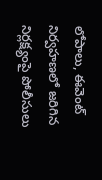లోపాలు, ఈవెంట్ నిర్వహణలో జరిగిన నిర్లక్ష్యంపై పోలీసులు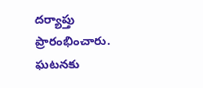దర్యాప్తు ప్రారంభించారు. ఘటనకు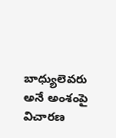బాధ్యులెవరు అనే అంశంపై విచారణ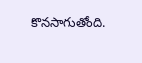కొనసాగుతోంది.